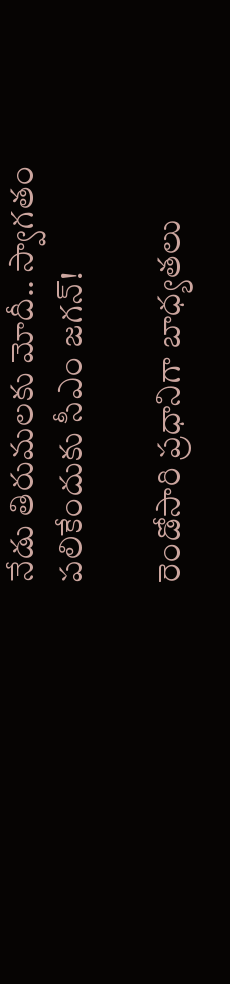నేడు తిరుమలకు మోదీ.. స్వాగతం పలికేందుకు సీఎం జగన్!

రెండోసారి ప్రధానిగా బాధ్యతలు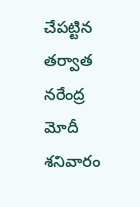చేపట్టిన తర్వాత నరేంద్ర మోదీ శనివారం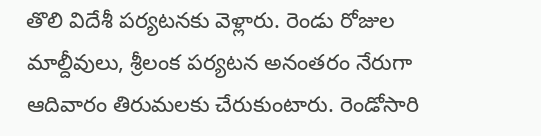తొలి విదేశీ పర్యటనకు వెళ్లారు. రెండు రోజుల మాల్దీవులు, శ్రీలంక పర్యటన అనంతరం నేరుగా ఆదివారం తిరుమలకు చేరుకుంటారు. రెండోసారి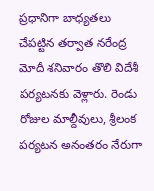ప్రధానిగా బాధ్యతలు చేపట్టిన తర్వాత నరేంద్ర మోదీ శనివారం తొలి విదేశీ పర్యటనకు వెళ్లారు. రెండు రోజుల మాల్దీవులు, శ్రీలంక పర్యటన అనంతరం నేరుగా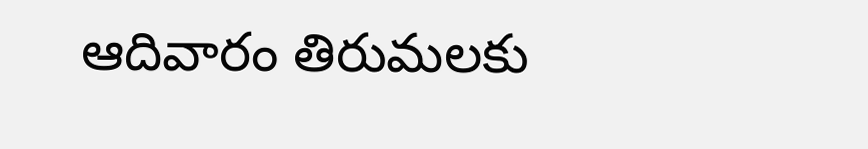ఆదివారం తిరుమలకు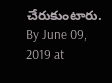చేరుకుంటారు.
By June 09, 2019 at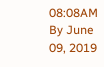08:08AM
By June 09, 2019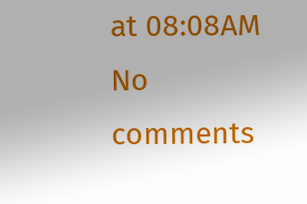at 08:08AM
No comments